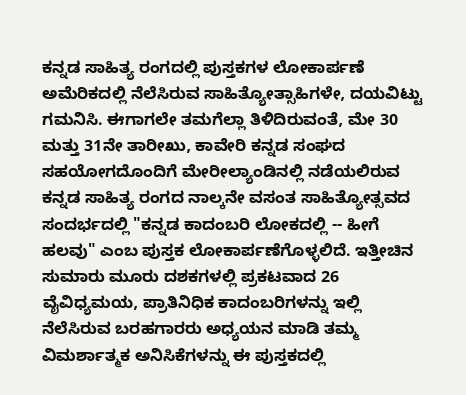ಕನ್ನಡ ಸಾಹಿತ್ಯ ರಂಗದಲ್ಲಿ ಪುಸ್ತಕಗಳ ಲೋಕಾರ್ಪಣೆ
ಅಮೆರಿಕದಲ್ಲಿ ನೆಲೆಸಿರುವ ಸಾಹಿತ್ಯೋತ್ಸಾಹಿಗಳೇ, ದಯವಿಟ್ಟು ಗಮನಿಸಿ. ಈಗಾಗಲೇ ತಮಗೆಲ್ಲಾ ತಿಳಿದಿರುವಂತೆ, ಮೇ 30 ಮತ್ತು 31ನೇ ತಾರೀಖು, ಕಾವೇರಿ ಕನ್ನಡ ಸಂಘದ ಸಹಯೋಗದೊಂದಿಗೆ ಮೇರೀಲ್ಯಾಂಡಿನಲ್ಲಿ ನಡೆಯಲಿರುವ ಕನ್ನಡ ಸಾಹಿತ್ಯ ರಂಗದ ನಾಲ್ಕನೇ ವಸಂತ ಸಾಹಿತ್ಯೋತ್ಸವದ ಸಂದರ್ಭದಲ್ಲಿ "ಕನ್ನಡ ಕಾದಂಬರಿ ಲೋಕದಲ್ಲಿ -- ಹೀಗೆ ಹಲವು" ಎಂಬ ಪುಸ್ತಕ ಲೋಕಾರ್ಪಣೆಗೊಳ್ಳಲಿದೆ. ಇತ್ತೀಚಿನ ಸುಮಾರು ಮೂರು ದಶಕಗಳಲ್ಲಿ ಪ್ರಕಟವಾದ 26 ವೈವಿಧ್ಯಮಯ, ಪ್ರಾತಿನಿಧಿಕ ಕಾದಂಬರಿಗಳನ್ನು ಇಲ್ಲಿ ನೆಲೆಸಿರುವ ಬರಹಗಾರರು ಅಧ್ಯಯನ ಮಾಡಿ ತಮ್ಮ ವಿಮರ್ಶಾತ್ಮಕ ಅನಿಸಿಕೆಗಳನ್ನು ಈ ಪುಸ್ತಕದಲ್ಲಿ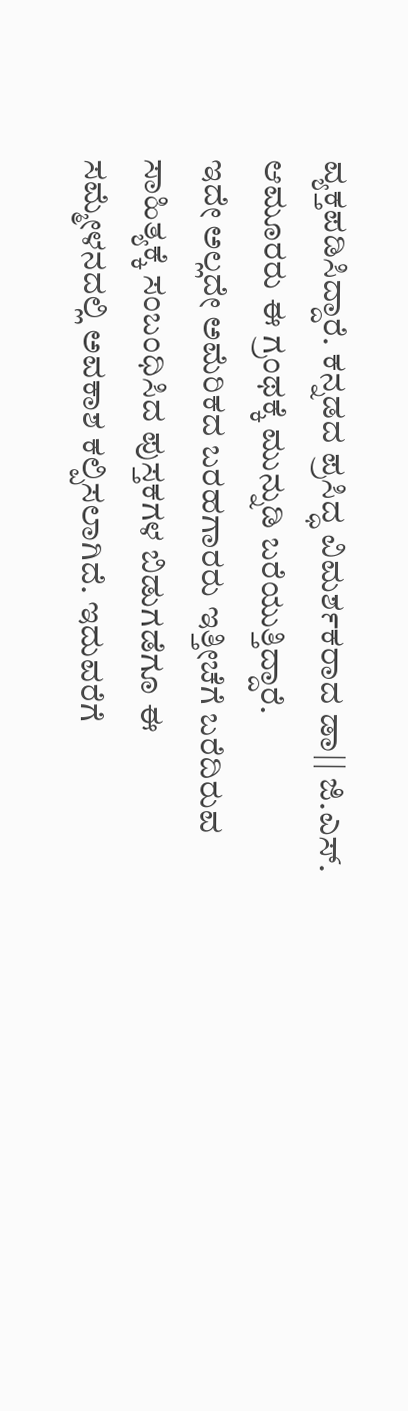ವ್ಯಕ್ತಪಡಿಸಿದ್ದಾರೆ. ಕನ್ನಡದ ಪ್ರಸಿದ್ಧ ವಿಮರ್ಶಕರಾದ ಡಾ|| ಜಿ.ಎಸ್. ಆಮೂರರು ಈ ಗ್ರಂಥಕ್ಕೆ ಮುನ್ನುಡಿ ಬರೆಯುತ್ತಿದ್ದಾರೆ.
ಇದೇ ಅಲ್ಲದೇ ಅಮೆರಿಕದ ಬರಹಗಾರರು ಇತ್ತೀಚೆಗೆ ಬರೆದಿರುವ ಸಾಹಿತ್ಯಕ್ಕೆ ಸಂಬಂಧಿಸಿದ ಪುಸ್ತಕಗಳ ಬಿಡುಗಡೆಗೂ ಈ ಸಮ್ಮೇಳನದಲ್ಲಿ ಅವಕಾಶ ಕಲ್ಪಿಸಲಾಗಿದೆ. ಇದುವರೆಗೆ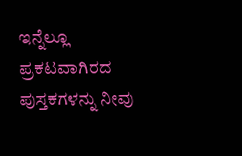ಇನ್ನೆಲ್ಲೂ ಪ್ರಕಟವಾಗಿರದ ಪುಸ್ತಕಗಳನ್ನು ನೀವು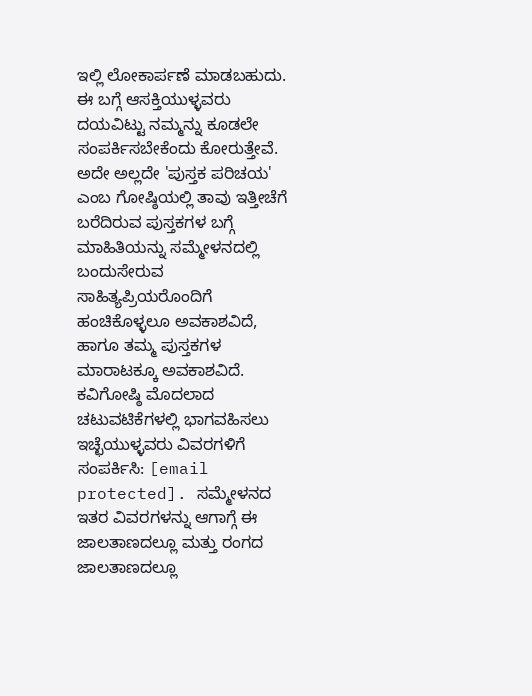ಇಲ್ಲಿ ಲೋಕಾರ್ಪಣೆ ಮಾಡಬಹುದು. ಈ ಬಗ್ಗೆ ಆಸಕ್ತಿಯುಳ್ಳವರು ದಯವಿಟ್ಟು ನಮ್ಮನ್ನು ಕೂಡಲೇ ಸಂಪರ್ಕಿಸಬೇಕೆಂದು ಕೋರುತ್ತೇವೆ. ಅದೇ ಅಲ್ಲದೇ 'ಪುಸ್ತಕ ಪರಿಚಯ' ಎಂಬ ಗೋಷ್ಠಿಯಲ್ಲಿ ತಾವು ಇತ್ತೀಚೆಗೆ ಬರೆದಿರುವ ಪುಸ್ತಕಗಳ ಬಗ್ಗೆ ಮಾಹಿತಿಯನ್ನು ಸಮ್ಮೇಳನದಲ್ಲಿ ಬಂದುಸೇರುವ ಸಾಹಿತ್ಯಪ್ರಿಯರೊಂದಿಗೆ ಹಂಚಿಕೊಳ್ಳಲೂ ಅವಕಾಶವಿದೆ, ಹಾಗೂ ತಮ್ಮ ಪುಸ್ತಕಗಳ ಮಾರಾಟಕ್ಕೂ ಅವಕಾಶವಿದೆ. ಕವಿಗೋಷ್ಠಿ ಮೊದಲಾದ ಚಟುವಟಿಕೆಗಳಲ್ಲಿ ಭಾಗವಹಿಸಲು ಇಚ್ಛೆಯುಳ್ಳವರು ವಿವರಗಳಿಗೆ ಸಂಪರ್ಕಿಸಿ: [email protected]. ಸಮ್ಮೇಳನದ ಇತರ ವಿವರಗಳನ್ನು ಆಗಾಗ್ಗೆ ಈ ಜಾಲತಾಣದಲ್ಲೂ ಮತ್ತು ರಂಗದ ಜಾಲತಾಣದಲ್ಲೂ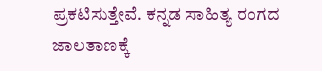ಪ್ರಕಟಿಸುತ್ತೇವೆ. ಕನ್ನಡ ಸಾಹಿತ್ಯ ರಂಗದ ಜಾಲತಾಣಕ್ಕೆ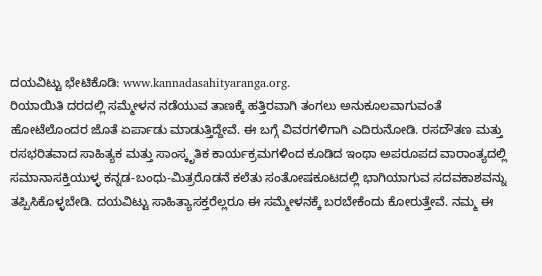ದಯವಿಟ್ಟು ಭೇಟಿಕೊಡಿ: www.kannadasahityaranga.org.
ರಿಯಾಯಿತಿ ದರದಲ್ಲಿ ಸಮ್ಮೇಳನ ನಡೆಯುವ ತಾಣಕ್ಕೆ ಹತ್ತಿರವಾಗಿ ತಂಗಲು ಅನುಕೂಲವಾಗುವಂತೆ ಹೋಟೆಲೊಂದರ ಜೊತೆ ಏರ್ಪಾಡು ಮಾಡುತ್ತಿದ್ದೇವೆ. ಈ ಬಗ್ಗೆ ವಿವರಗಳಿಗಾಗಿ ಎದಿರುನೋಡಿ. ರಸದೌತಣ ಮತ್ತು ರಸಭರಿತವಾದ ಸಾಹಿತ್ಯಕ ಮತ್ತು ಸಾಂಸ್ಕೃತಿಕ ಕಾರ್ಯಕ್ರಮಗಳಿಂದ ಕೂಡಿದ ಇಂಥಾ ಅಪರೂಪದ ವಾರಾಂತ್ಯದಲ್ಲಿ ಸಮಾನಾಸಕ್ತಿಯುಳ್ಳ ಕನ್ನಡ-ಬಂಧು-ಮಿತ್ರರೊಡನೆ ಕಲೆತು ಸಂತೋಷಕೂಟದಲ್ಲಿ ಭಾಗಿಯಾಗುವ ಸದವಕಾಶವನ್ನು ತಪ್ಪಿಸಿಕೊಳ್ಳಬೇಡಿ. ದಯವಿಟ್ಟು ಸಾಹಿತ್ಯಾಸಕ್ತರೆಲ್ಲರೂ ಈ ಸಮ್ಮೇಳನಕ್ಕೆ ಬರಬೇಕೆಂದು ಕೋರುತ್ತೇವೆ. ನಮ್ಮ ಈ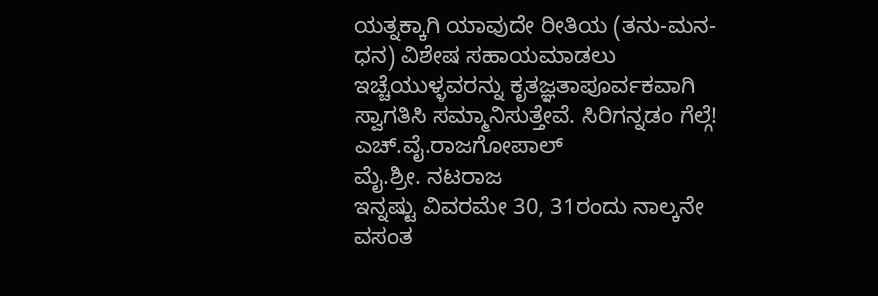ಯತ್ನಕ್ಕಾಗಿ ಯಾವುದೇ ರೀತಿಯ (ತನು-ಮನ-ಧನ) ವಿಶೇಷ ಸಹಾಯಮಾಡಲು ಇಚ್ಚೆಯುಳ್ಳವರನ್ನು ಕೃತಜ್ಞತಾಪೂರ್ವಕವಾಗಿ ಸ್ವಾಗತಿಸಿ ಸಮ್ಮಾನಿಸುತ್ತೇವೆ. ಸಿರಿಗನ್ನಡಂ ಗೆಲ್ಗೆ!
ಎಚ್.ವೈ.ರಾಜಗೋಪಾಲ್
ಮೈ.ಶ್ರೀ. ನಟರಾಜ
ಇನ್ನಷ್ಟು ವಿವರಮೇ 30, 31ರಂದು ನಾಲ್ಕನೇ ವಸಂತ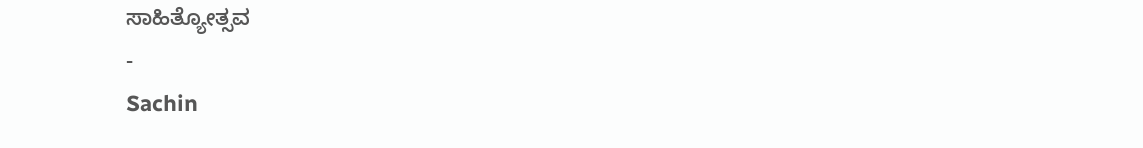ಸಾಹಿತ್ಯೋತ್ಸವ
-
Sachin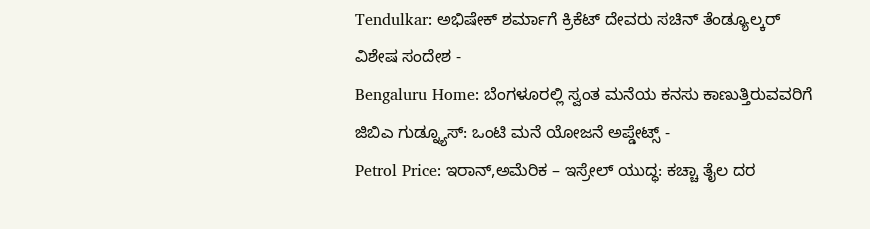Tendulkar: ಅಭಿಷೇಕ್ ಶರ್ಮಾಗೆ ಕ್ರಿಕೆಟ್ ದೇವರು ಸಚಿನ್ ತೆಂಡ್ಯೂಲ್ಕರ್ ವಿಶೇಷ ಸಂದೇಶ -
Bengaluru Home: ಬೆಂಗಳೂರಲ್ಲಿ ಸ್ವಂತ ಮನೆಯ ಕನಸು ಕಾಣುತ್ತಿರುವವರಿಗೆ ಜಿಬಿಎ ಗುಡ್ನ್ಯೂಸ್: ಒಂಟಿ ಮನೆ ಯೋಜನೆ ಅಪ್ಡೇಟ್ಸ್ -
Petrol Price: ಇರಾನ್,ಅಮೆರಿಕ – ಇಸ್ರೇಲ್ ಯುದ್ಧ: ಕಚ್ಚಾ ತೈಲ ದರ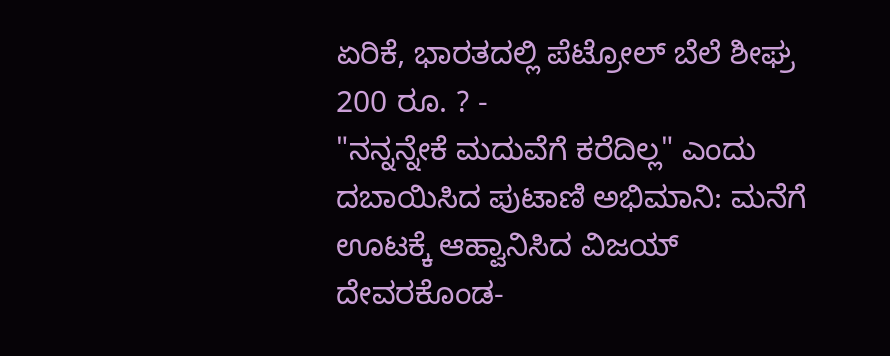ಏರಿಕೆ, ಭಾರತದಲ್ಲಿ ಪೆಟ್ರೋಲ್ ಬೆಲೆ ಶೀಘ್ರ 200 ರೂ. ? -
"ನನ್ನನ್ನೇಕೆ ಮದುವೆಗೆ ಕರೆದಿಲ್ಲ" ಎಂದು ದಬಾಯಿಸಿದ ಪುಟಾಣಿ ಅಭಿಮಾನಿ: ಮನೆಗೆ ಊಟಕ್ಕೆ ಆಹ್ವಾನಿಸಿದ ವಿಜಯ್ ದೇವರಕೊಂಡ-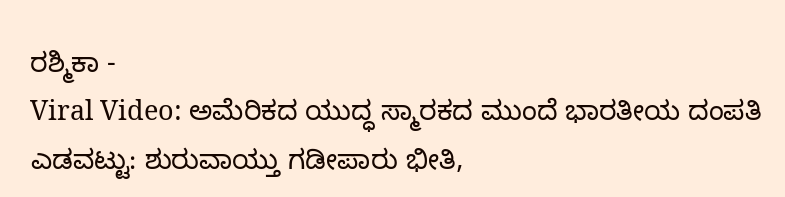ರಶ್ಮಿಕಾ -
Viral Video: ಅಮೆರಿಕದ ಯುದ್ಧ ಸ್ಮಾರಕದ ಮುಂದೆ ಭಾರತೀಯ ದಂಪತಿ ಎಡವಟ್ಟು: ಶುರುವಾಯ್ತು ಗಡೀಪಾರು ಭೀತಿ,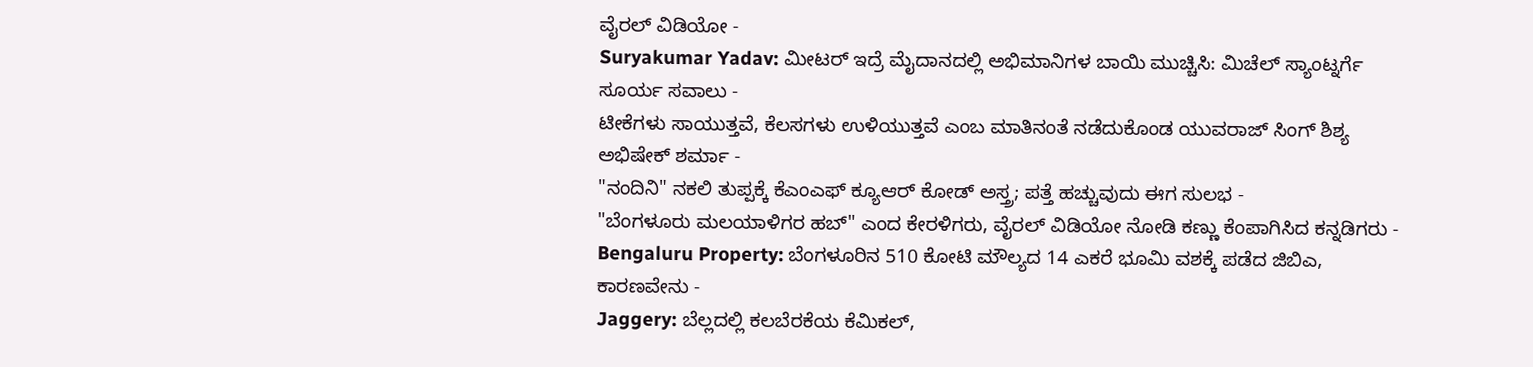ವೈರಲ್ ವಿಡಿಯೋ -
Suryakumar Yadav: ಮೀಟರ್ ಇದ್ರೆ ಮೈದಾನದಲ್ಲಿ ಅಭಿಮಾನಿಗಳ ಬಾಯಿ ಮುಚ್ಚಿಸಿ: ಮಿಚೆಲ್ ಸ್ಯಾಂಟ್ನರ್ಗೆ ಸೂರ್ಯ ಸವಾಲು -
ಟೀಕೆಗಳು ಸಾಯುತ್ತವೆ, ಕೆಲಸಗಳು ಉಳಿಯುತ್ತವೆ ಎಂಬ ಮಾತಿನಂತೆ ನಡೆದುಕೊಂಡ ಯುವರಾಜ್ ಸಿಂಗ್ ಶಿಶ್ಯ ಅಭಿಷೇಕ್ ಶರ್ಮಾ -
"ನಂದಿನಿ" ನಕಲಿ ತುಪ್ಪಕ್ಕೆ ಕೆಎಂಎಫ್ ಕ್ಯೂಆರ್ ಕೋಡ್ ಅಸ್ತ್ರ; ಪತ್ತೆ ಹಚ್ಚುವುದು ಈಗ ಸುಲಭ -
"ಬೆಂಗಳೂರು ಮಲಯಾಳಿಗರ ಹಬ್" ಎಂದ ಕೇರಳಿಗರು, ವೈರಲ್ ವಿಡಿಯೋ ನೋಡಿ ಕಣ್ಣು ಕೆಂಪಾಗಿಸಿದ ಕನ್ನಡಿಗರು -
Bengaluru Property: ಬೆಂಗಳೂರಿನ 510 ಕೋಟಿ ಮೌಲ್ಯದ 14 ಎಕರೆ ಭೂಮಿ ವಶಕ್ಕೆ ಪಡೆದ ಜಿಬಿಎ, ಕಾರಣವೇನು -
Jaggery: ಬೆಲ್ಲದಲ್ಲಿ ಕಲಬೆರಕೆಯ ಕೆಮಿಕಲ್,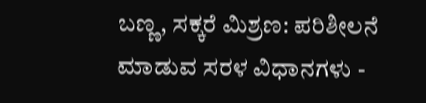ಬಣ್ಣ, ಸಕ್ಕರೆ ಮಿಶ್ರಣ: ಪರಿಶೀಲನೆ ಮಾಡುವ ಸರಳ ವಿಧಾನಗಳು -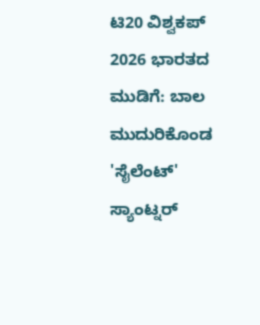ಟಿ20 ವಿಶ್ವಕಪ್ 2026 ಭಾರತದ ಮುಡಿಗೆ: ಬಾಲ ಮುದುರಿಕೊಂಡ 'ಸೈಲೆಂಟ್' ಸ್ಯಾಂಟ್ನರ್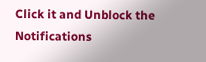Click it and Unblock the Notifications